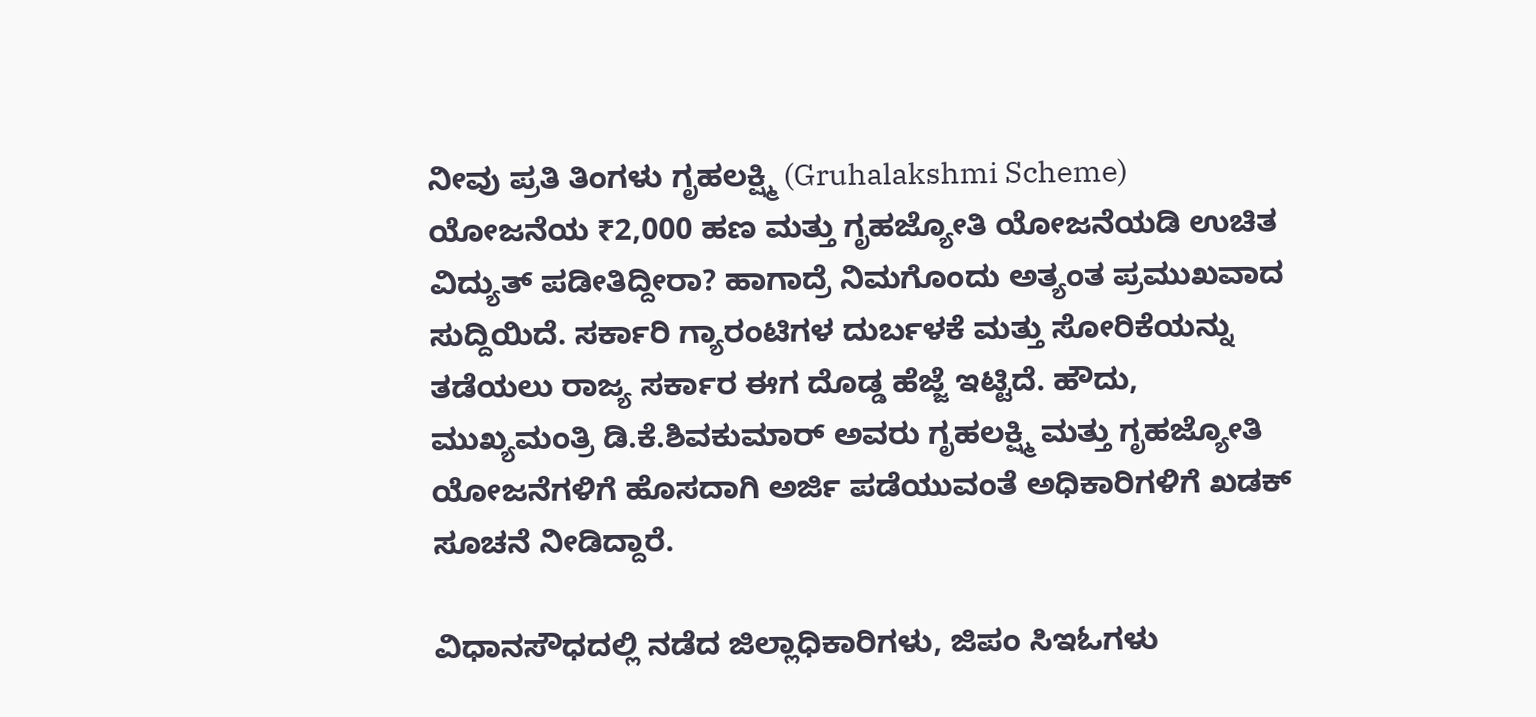ನೀವು ಪ್ರತಿ ತಿಂಗಳು ಗೃಹಲಕ್ಷ್ಮಿ (Gruhalakshmi Scheme) ಯೋಜನೆಯ ₹2,000 ಹಣ ಮತ್ತು ಗೃಹಜ್ಯೋತಿ ಯೋಜನೆಯಡಿ ಉಚಿತ ವಿದ್ಯುತ್ ಪಡೀತಿದ್ದೀರಾ? ಹಾಗಾದ್ರೆ ನಿಮಗೊಂದು ಅತ್ಯಂತ ಪ್ರಮುಖವಾದ ಸುದ್ದಿಯಿದೆ. ಸರ್ಕಾರಿ ಗ್ಯಾರಂಟಿಗಳ ದುರ್ಬಳಕೆ ಮತ್ತು ಸೋರಿಕೆಯನ್ನು ತಡೆಯಲು ರಾಜ್ಯ ಸರ್ಕಾರ ಈಗ ದೊಡ್ಡ ಹೆಜ್ಜೆ ಇಟ್ಟಿದೆ. ಹೌದು, ಮುಖ್ಯಮಂತ್ರಿ ಡಿ.ಕೆ.ಶಿವಕುಮಾರ್ ಅವರು ಗೃಹಲಕ್ಷ್ಮಿ ಮತ್ತು ಗೃಹಜ್ಯೋತಿ ಯೋಜನೆಗಳಿಗೆ ಹೊಸದಾಗಿ ಅರ್ಜಿ ಪಡೆಯುವಂತೆ ಅಧಿಕಾರಿಗಳಿಗೆ ಖಡಕ್ ಸೂಚನೆ ನೀಡಿದ್ದಾರೆ.

ವಿಧಾನಸೌಧದಲ್ಲಿ ನಡೆದ ಜಿಲ್ಲಾಧಿಕಾರಿಗಳು, ಜಿಪಂ ಸಿಇಓಗಳು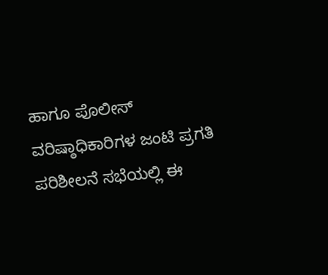ಹಾಗೂ ಪೊಲೀಸ್ ವರಿಷ್ಠಾಧಿಕಾರಿಗಳ ಜಂಟಿ ಪ್ರಗತಿ ಪರಿಶೀಲನೆ ಸಭೆಯಲ್ಲಿ ಈ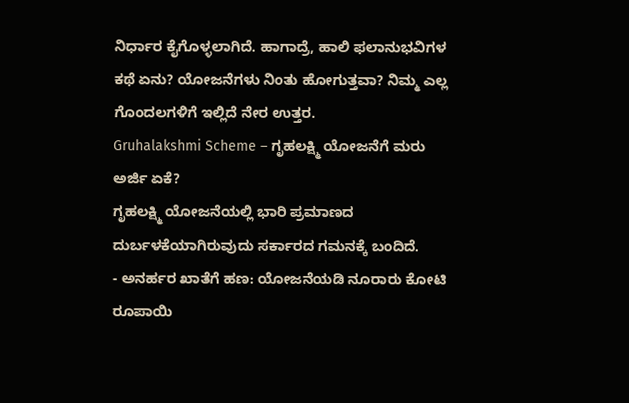ನಿರ್ಧಾರ ಕೈಗೊಳ್ಳಲಾಗಿದೆ. ಹಾಗಾದ್ರೆ, ಹಾಲಿ ಫಲಾನುಭವಿಗಳ ಕಥೆ ಏನು? ಯೋಜನೆಗಳು ನಿಂತು ಹೋಗುತ್ತವಾ? ನಿಮ್ಮ ಎಲ್ಲ ಗೊಂದಲಗಳಿಗೆ ಇಲ್ಲಿದೆ ನೇರ ಉತ್ತರ.
Gruhalakshmi Scheme – ಗೃಹಲಕ್ಷ್ಮಿ ಯೋಜನೆಗೆ ಮರು ಅರ್ಜಿ ಏಕೆ?
ಗೃಹಲಕ್ಷ್ಮಿ ಯೋಜನೆಯಲ್ಲಿ ಭಾರಿ ಪ್ರಮಾಣದ ದುರ್ಬಳಕೆಯಾಗಿರುವುದು ಸರ್ಕಾರದ ಗಮನಕ್ಕೆ ಬಂದಿದೆ.
- ಅನರ್ಹರ ಖಾತೆಗೆ ಹಣ: ಯೋಜನೆಯಡಿ ನೂರಾರು ಕೋಟಿ ರೂಪಾಯಿ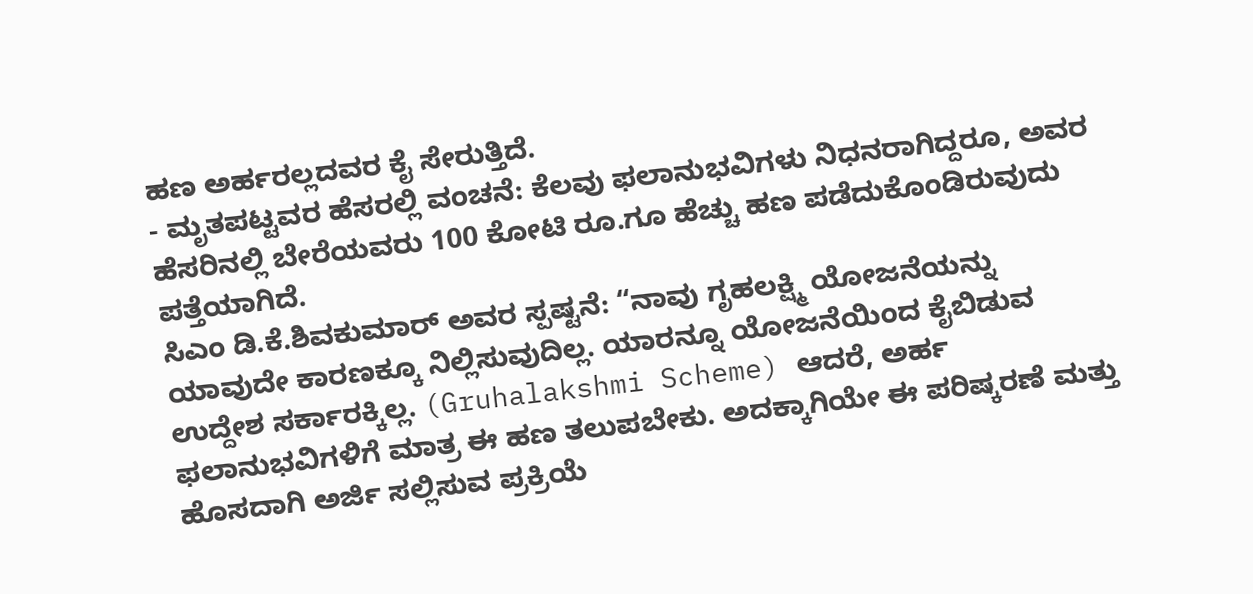ಹಣ ಅರ್ಹರಲ್ಲದವರ ಕೈ ಸೇರುತ್ತಿದೆ.
- ಮೃತಪಟ್ಟವರ ಹೆಸರಲ್ಲಿ ವಂಚನೆ: ಕೆಲವು ಫಲಾನುಭವಿಗಳು ನಿಧನರಾಗಿದ್ದರೂ, ಅವರ ಹೆಸರಿನಲ್ಲಿ ಬೇರೆಯವರು 100 ಕೋಟಿ ರೂ.ಗೂ ಹೆಚ್ಚು ಹಣ ಪಡೆದುಕೊಂಡಿರುವುದು ಪತ್ತೆಯಾಗಿದೆ.
ಸಿಎಂ ಡಿ.ಕೆ.ಶಿವಕುಮಾರ್ ಅವರ ಸ್ಪಷ್ಟನೆ: “ನಾವು ಗೃಹಲಕ್ಷ್ಮಿ ಯೋಜನೆಯನ್ನು ಯಾವುದೇ ಕಾರಣಕ್ಕೂ ನಿಲ್ಲಿಸುವುದಿಲ್ಲ. ಯಾರನ್ನೂ ಯೋಜನೆಯಿಂದ ಕೈಬಿಡುವ ಉದ್ದೇಶ ಸರ್ಕಾರಕ್ಕಿಲ್ಲ. (Gruhalakshmi Scheme) ಆದರೆ, ಅರ್ಹ ಫಲಾನುಭವಿಗಳಿಗೆ ಮಾತ್ರ ಈ ಹಣ ತಲುಪಬೇಕು. ಅದಕ್ಕಾಗಿಯೇ ಈ ಪರಿಷ್ಕರಣೆ ಮತ್ತು ಹೊಸದಾಗಿ ಅರ್ಜಿ ಸಲ್ಲಿಸುವ ಪ್ರಕ್ರಿಯೆ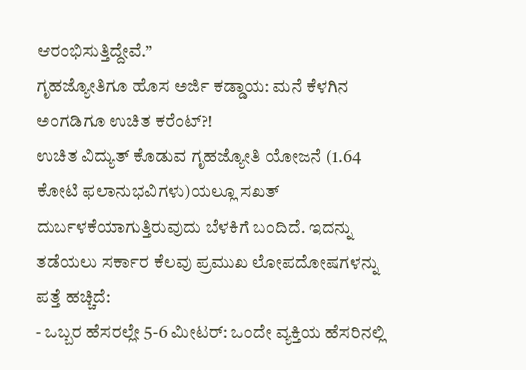ಆರಂಭಿಸುತ್ತಿದ್ದೇವೆ.”
ಗೃಹಜ್ಯೋತಿಗೂ ಹೊಸ ಅರ್ಜಿ ಕಡ್ಡಾಯ: ಮನೆ ಕೆಳಗಿನ ಅಂಗಡಿಗೂ ಉಚಿತ ಕರೆಂಟ್?!
ಉಚಿತ ವಿದ್ಯುತ್ ಕೊಡುವ ಗೃಹಜ್ಯೋತಿ ಯೋಜನೆ (1.64 ಕೋಟಿ ಫಲಾನುಭವಿಗಳು)ಯಲ್ಲೂ ಸಖತ್ ದುರ್ಬಳಕೆಯಾಗುತ್ತಿರುವುದು ಬೆಳಕಿಗೆ ಬಂದಿದೆ. ಇದನ್ನು ತಡೆಯಲು ಸರ್ಕಾರ ಕೆಲವು ಪ್ರಮುಖ ಲೋಪದೋಷಗಳನ್ನು ಪತ್ತೆ ಹಚ್ಚಿದೆ:
- ಒಬ್ಬರ ಹೆಸರಲ್ಲೇ 5-6 ಮೀಟರ್: ಒಂದೇ ವ್ಯಕ್ತಿಯ ಹೆಸರಿನಲ್ಲಿ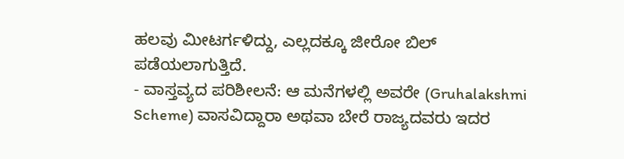ಹಲವು ಮೀಟರ್ಗಳಿದ್ದು, ಎಲ್ಲದಕ್ಕೂ ಜೀರೋ ಬಿಲ್ ಪಡೆಯಲಾಗುತ್ತಿದೆ.
- ವಾಸ್ತವ್ಯದ ಪರಿಶೀಲನೆ: ಆ ಮನೆಗಳಲ್ಲಿ ಅವರೇ (Gruhalakshmi Scheme) ವಾಸವಿದ್ದಾರಾ ಅಥವಾ ಬೇರೆ ರಾಜ್ಯದವರು ಇದರ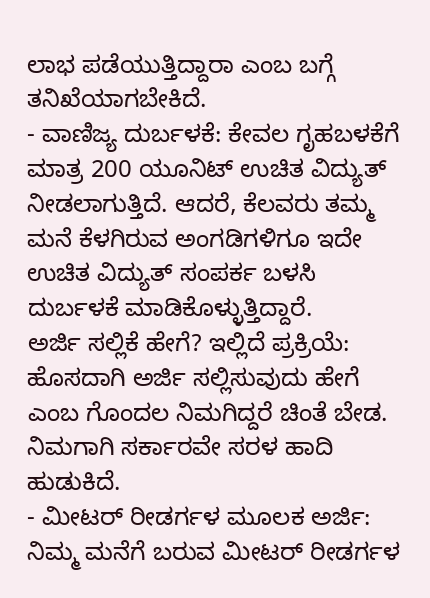ಲಾಭ ಪಡೆಯುತ್ತಿದ್ದಾರಾ ಎಂಬ ಬಗ್ಗೆ ತನಿಖೆಯಾಗಬೇಕಿದೆ.
- ವಾಣಿಜ್ಯ ದುರ್ಬಳಕೆ: ಕೇವಲ ಗೃಹಬಳಕೆಗೆ ಮಾತ್ರ 200 ಯೂನಿಟ್ ಉಚಿತ ವಿದ್ಯುತ್ ನೀಡಲಾಗುತ್ತಿದೆ. ಆದರೆ, ಕೆಲವರು ತಮ್ಮ ಮನೆ ಕೆಳಗಿರುವ ಅಂಗಡಿಗಳಿಗೂ ಇದೇ ಉಚಿತ ವಿದ್ಯುತ್ ಸಂಪರ್ಕ ಬಳಸಿ ದುರ್ಬಳಕೆ ಮಾಡಿಕೊಳ್ಳುತ್ತಿದ್ದಾರೆ.
ಅರ್ಜಿ ಸಲ್ಲಿಕೆ ಹೇಗೆ? ಇಲ್ಲಿದೆ ಪ್ರಕ್ರಿಯೆ:
ಹೊಸದಾಗಿ ಅರ್ಜಿ ಸಲ್ಲಿಸುವುದು ಹೇಗೆ ಎಂಬ ಗೊಂದಲ ನಿಮಗಿದ್ದರೆ ಚಿಂತೆ ಬೇಡ. ನಿಮಗಾಗಿ ಸರ್ಕಾರವೇ ಸರಳ ಹಾದಿ ಹುಡುಕಿದೆ.
- ಮೀಟರ್ ರೀಡರ್ಗಳ ಮೂಲಕ ಅರ್ಜಿ: ನಿಮ್ಮ ಮನೆಗೆ ಬರುವ ಮೀಟರ್ ರೀಡರ್ಗಳ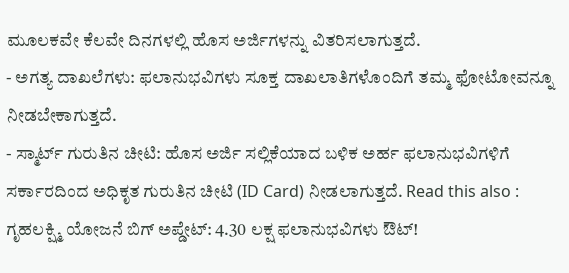ಮೂಲಕವೇ ಕೆಲವೇ ದಿನಗಳಲ್ಲಿ ಹೊಸ ಅರ್ಜಿಗಳನ್ನು ವಿತರಿಸಲಾಗುತ್ತದೆ.
- ಅಗತ್ಯ ದಾಖಲೆಗಳು: ಫಲಾನುಭವಿಗಳು ಸೂಕ್ತ ದಾಖಲಾತಿಗಳೊಂದಿಗೆ ತಮ್ಮ ಫೋಟೋವನ್ನೂ ನೀಡಬೇಕಾಗುತ್ತದೆ.
- ಸ್ಮಾರ್ಟ್ ಗುರುತಿನ ಚೀಟಿ: ಹೊಸ ಅರ್ಜಿ ಸಲ್ಲಿಕೆಯಾದ ಬಳಿಕ ಅರ್ಹ ಫಲಾನುಭವಿಗಳಿಗೆ ಸರ್ಕಾರದಿಂದ ಅಧಿಕೃತ ಗುರುತಿನ ಚೀಟಿ (ID Card) ನೀಡಲಾಗುತ್ತದೆ. Read this also : ಗೃಹಲಕ್ಷ್ಮಿ ಯೋಜನೆ ಬಿಗ್ ಅಪ್ಡೇಟ್: 4.30 ಲಕ್ಷ ಫಲಾನುಭವಿಗಳು ಔಟ್!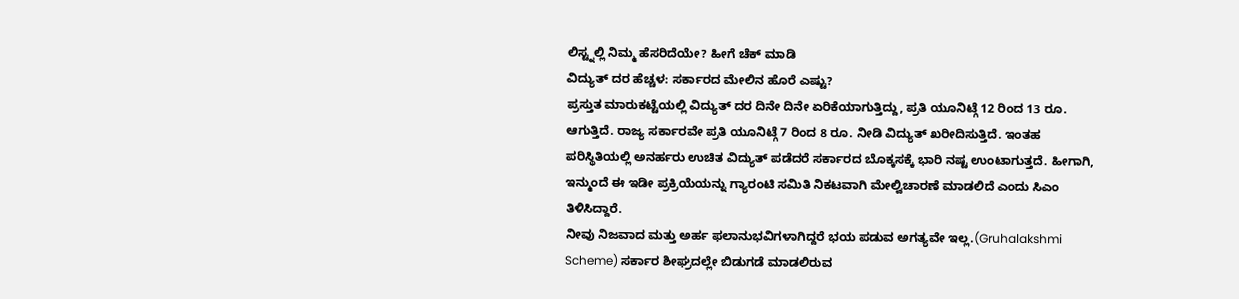ಲಿಸ್ಟ್ನಲ್ಲಿ ನಿಮ್ಮ ಹೆಸರಿದೆಯೇ? ಹೀಗೆ ಚೆಕ್ ಮಾಡಿ
ವಿದ್ಯುತ್ ದರ ಹೆಚ್ಚಳ: ಸರ್ಕಾರದ ಮೇಲಿನ ಹೊರೆ ಎಷ್ಟು?
ಪ್ರಸ್ತುತ ಮಾರುಕಟ್ಟೆಯಲ್ಲಿ ವಿದ್ಯುತ್ ದರ ದಿನೇ ದಿನೇ ಏರಿಕೆಯಾಗುತ್ತಿದ್ದು, ಪ್ರತಿ ಯೂನಿಟ್ಗೆ 12 ರಿಂದ 13 ರೂ. ಆಗುತ್ತಿದೆ. ರಾಜ್ಯ ಸರ್ಕಾರವೇ ಪ್ರತಿ ಯೂನಿಟ್ಗೆ 7 ರಿಂದ 8 ರೂ. ನೀಡಿ ವಿದ್ಯುತ್ ಖರೀದಿಸುತ್ತಿದೆ. ಇಂತಹ ಪರಿಸ್ಥಿತಿಯಲ್ಲಿ ಅನರ್ಹರು ಉಚಿತ ವಿದ್ಯುತ್ ಪಡೆದರೆ ಸರ್ಕಾರದ ಬೊಕ್ಕಸಕ್ಕೆ ಭಾರಿ ನಷ್ಟ ಉಂಟಾಗುತ್ತದೆ. ಹೀಗಾಗಿ, ಇನ್ಮುಂದೆ ಈ ಇಡೀ ಪ್ರಕ್ರಿಯೆಯನ್ನು ಗ್ಯಾರಂಟಿ ಸಮಿತಿ ನಿಕಟವಾಗಿ ಮೇಲ್ವಿಚಾರಣೆ ಮಾಡಲಿದೆ ಎಂದು ಸಿಎಂ ತಿಳಿಸಿದ್ದಾರೆ.
ನೀವು ನಿಜವಾದ ಮತ್ತು ಅರ್ಹ ಫಲಾನುಭವಿಗಳಾಗಿದ್ದರೆ ಭಯ ಪಡುವ ಅಗತ್ಯವೇ ಇಲ್ಲ.(Gruhalakshmi Scheme) ಸರ್ಕಾರ ಶೀಘ್ರದಲ್ಲೇ ಬಿಡುಗಡೆ ಮಾಡಲಿರುವ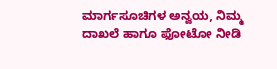ಮಾರ್ಗಸೂಚಿಗಳ ಅನ್ವಯ, ನಿಮ್ಮ ದಾಖಲೆ ಹಾಗೂ ಫೋಟೋ ನೀಡಿ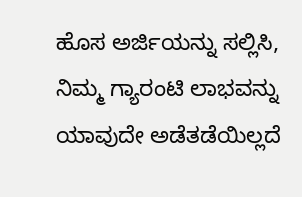ಹೊಸ ಅರ್ಜಿಯನ್ನು ಸಲ್ಲಿಸಿ, ನಿಮ್ಮ ಗ್ಯಾರಂಟಿ ಲಾಭವನ್ನು ಯಾವುದೇ ಅಡೆತಡೆಯಿಲ್ಲದೆ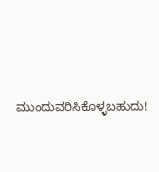ಮುಂದುವರಿಸಿಕೊಳ್ಳಬಹುದು!